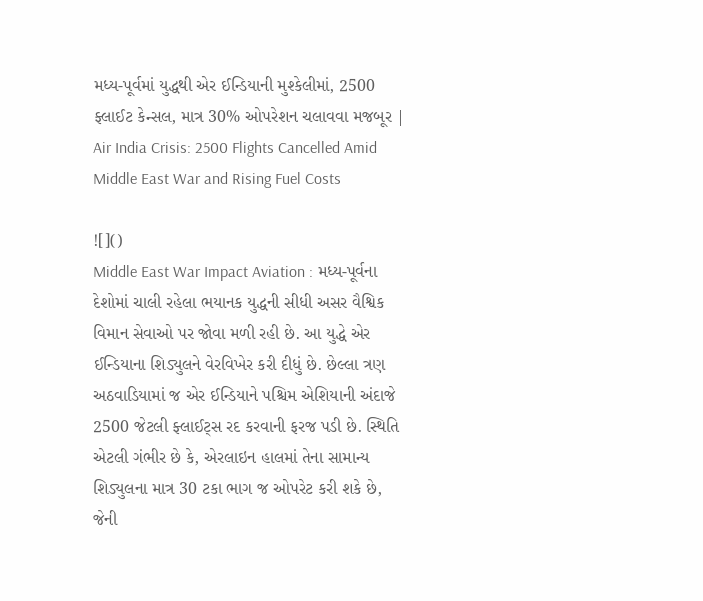મધ્ય-પૂર્વમાં યુદ્ધથી એર ઈન્ડિયાની મુશ્કેલીમાં, 2500 ફ્લાઈટ કેન્સલ, માત્ર 30% ઓપરેશન ચલાવવા મજબૂર | Air India Crisis: 2500 Flights Cancelled Amid Middle East War and Rising Fuel Costs

![]()
Middle East War Impact Aviation : મધ્ય-પૂર્વના દેશોમાં ચાલી રહેલા ભયાનક યુદ્ધની સીધી અસર વૈશ્વિક વિમાન સેવાઓ પર જોવા મળી રહી છે. આ યુદ્ધે એર ઈન્ડિયાના શિડ્યુલને વેરવિખેર કરી દીધું છે. છેલ્લા ત્રણ અઠવાડિયામાં જ એર ઈન્ડિયાને પશ્ચિમ એશિયાની અંદાજે 2500 જેટલી ફ્લાઈટ્સ રદ કરવાની ફરજ પડી છે. સ્થિતિ એટલી ગંભીર છે કે, એરલાઇન હાલમાં તેના સામાન્ય શિડ્યુલના માત્ર 30 ટકા ભાગ જ ઓપરેટ કરી શકે છે, જેની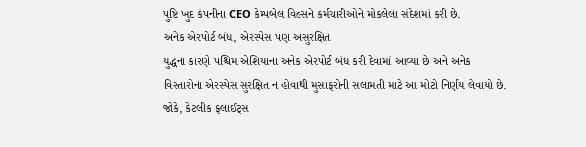પુષ્ટિ ખુદ કંપનીના CEO કેમ્પબેલ વિલ્સને કર્મચારીઓને મોકલેલા સંદેશમાં કરી છે.
અનેક એરપોર્ટ બંધ, એરસ્પેસ પણ અસુરક્ષિત
યુદ્ધના કારણે પશ્ચિમ એશિયાના અનેક એરપોર્ટ બંધ કરી દેવામાં આવ્યા છે અને અનેક વિસ્તારોના એરસ્પેસ સુરક્ષિત ન હોવાથી મુસાફરોની સલામતી માટે આ મોટો નિર્ણય લેવાયો છે. જોકે, કેટલીક ફ્લાઈટ્સ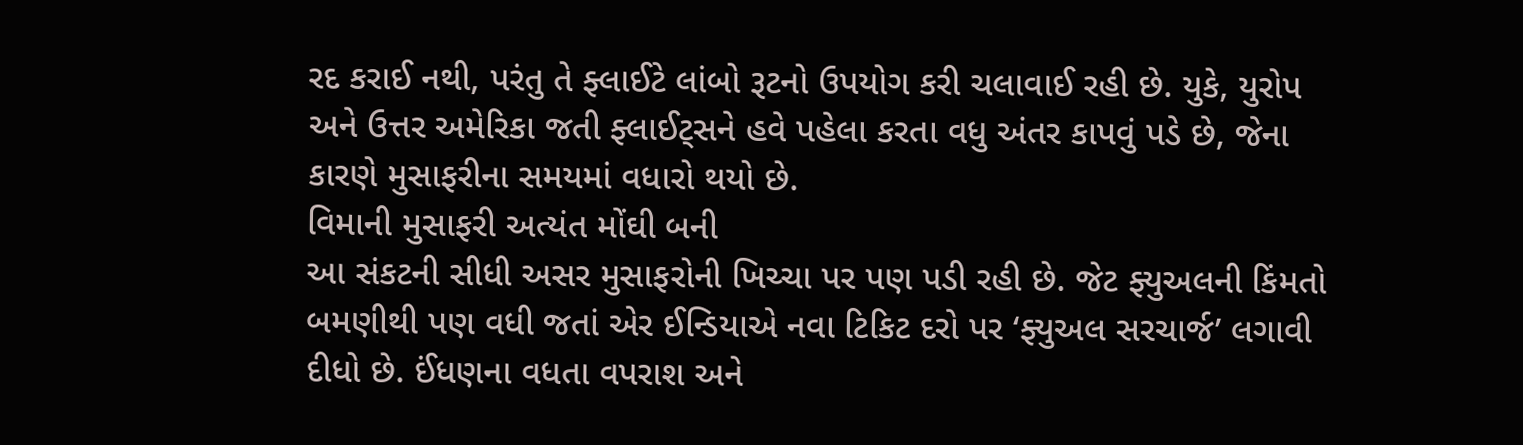રદ કરાઈ નથી, પરંતુ તે ફ્લાઈટે લાંબો રૂટનો ઉપયોગ કરી ચલાવાઈ રહી છે. યુકે, યુરોપ અને ઉત્તર અમેરિકા જતી ફ્લાઈટ્સને હવે પહેલા કરતા વધુ અંતર કાપવું પડે છે, જેના કારણે મુસાફરીના સમયમાં વધારો થયો છે.
વિમાની મુસાફરી અત્યંત મોંઘી બની
આ સંકટની સીધી અસર મુસાફરોની ખિચ્ચા પર પણ પડી રહી છે. જેટ ફ્યુઅલની કિંમતો બમણીથી પણ વધી જતાં એર ઈન્ડિયાએ નવા ટિકિટ દરો પર ‘ફ્યુઅલ સરચાર્જ’ લગાવી દીધો છે. ઈંધણના વધતા વપરાશ અને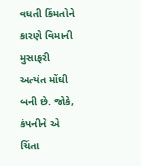વધતી કિંમતોને કારણે વિમાની મુસાફરી અત્યંત મોંઘી બની છે. જોકે, કંપનીને એ ચિંતા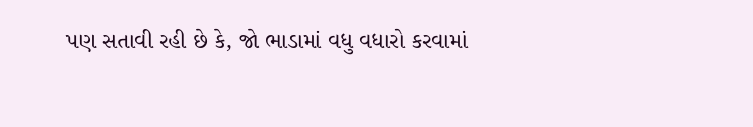પણ સતાવી રહી છે કે, જો ભાડામાં વધુ વધારો કરવામાં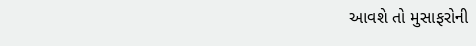આવશે તો મુસાફરોની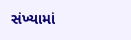સંખ્યામાં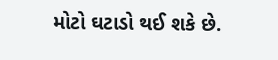મોટો ઘટાડો થઈ શકે છે.